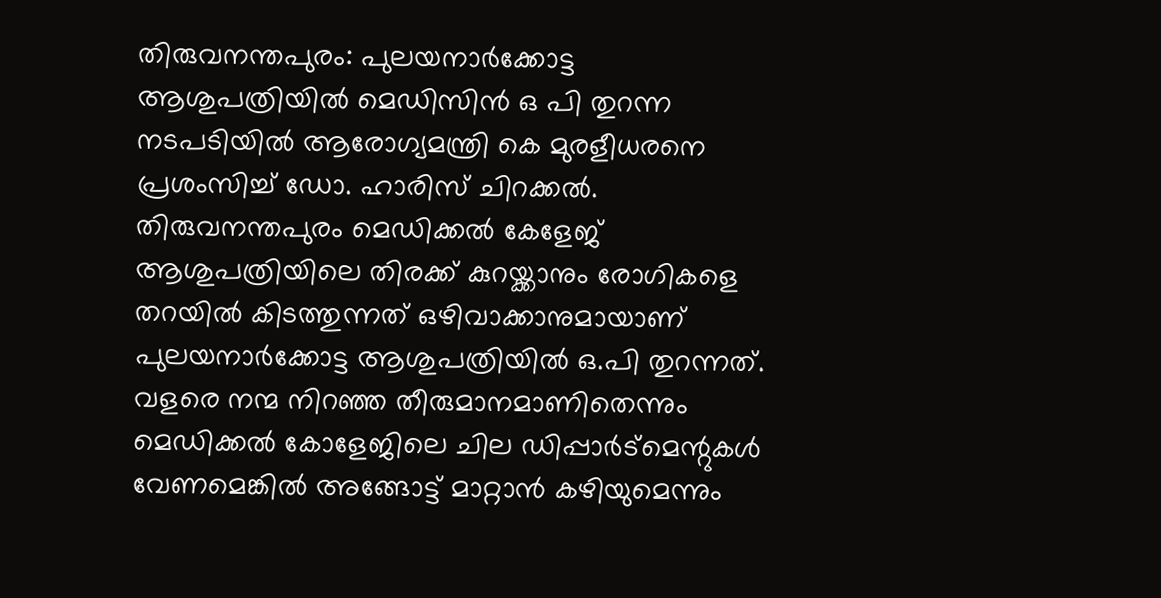തിരുവനന്തപുരം: പുലയനാർക്കോട്ട ആശുപത്രിയിൽ മെഡിസിൻ ഒ പി തുറന്ന നടപടിയിൽ ആരോഗ്യമന്ത്രി കെ മുരളീധരനെ പ്രശംസിച്ച് ഡോ. ഹാരിസ് ചിറക്കൽ. തിരുവനന്തപുരം മെഡിക്കൽ കേളേജ് ആശുപത്രിയിലെ തിരക്ക് കുറയ്ക്കാനും രോഗികളെ തറയിൽ കിടത്തുന്നത് ഒഴിവാക്കാനുമായാണ് പുലയനാർക്കോട്ട ആശുപത്രിയിൽ ഒ.പി തുറന്നത്. വളരെ നന്മ നിറഞ്ഞ തീരുമാനമാണിതെന്നും മെഡിക്കൽ കോളേജിലെ ചില ഡിപ്പാർട്മെന്റുകൾ വേണമെങ്കിൽ അങ്ങോട്ട് മാറ്റാൻ കഴിയുമെന്നും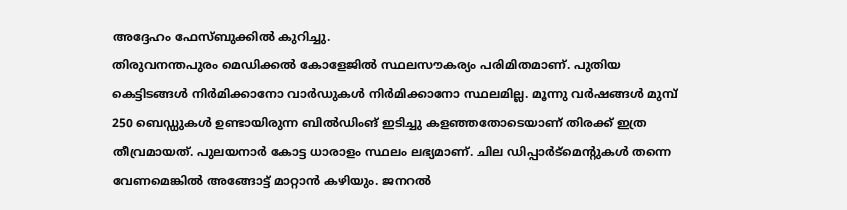അദ്ദേഹം ഫേസ്ബുക്കിൽ കുറിച്ചു.
തിരുവനന്തപുരം മെഡിക്കൽ കോളേജിൽ സ്ഥലസൗകര്യം പരിമിതമാണ്. പുതിയ കെട്ടിടങ്ങൾ നിർമിക്കാനോ വാർഡുകൾ നിർമിക്കാനോ സ്ഥലമില്ല. മൂന്നു വർഷങ്ങൾ മുമ്പ് 250 ബെഡ്ഡുകൾ ഉണ്ടായിരുന്ന ബിൽഡിംങ് ഇടിച്ചു കളഞ്ഞതോടെയാണ് തിരക്ക് ഇത്ര തീവ്രമായത്. പുലയനാർ കോട്ട ധാരാളം സ്ഥലം ലഭ്യമാണ്. ചില ഡിപ്പാർട്മെന്റുകൾ തന്നെ വേണമെങ്കിൽ അങ്ങോട്ട് മാറ്റാൻ കഴിയും. ജനറൽ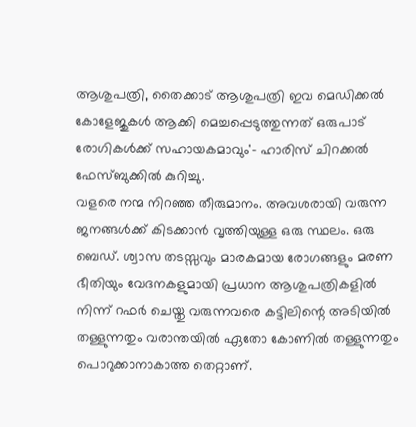ആശുപത്രി, തൈക്കാട് ആശുപത്രി ഇവ മെഡിക്കൽ കോളേജുകൾ ആക്കി മെച്ചപ്പെടുത്തുന്നത് ഒരുപാട് രോഗികൾക്ക് സഹായകമാവും'- ഹാരിസ് ചിറക്കൽ ഫേസ്ബുക്കിൽ കുറിച്ചു.
വളരെ നന്മ നിറഞ്ഞ തീരുമാനം. അവശരായി വരുന്ന ജനങ്ങൾക്ക് കിടക്കാൻ വൃത്തിയുള്ള ഒരു സ്ഥലം. ഒരു ബെഡ്. ശ്വാസ തടസ്സവും മാരകമായ രോഗങ്ങളും മരണ ഭീതിയും വേദനകളുമായി പ്രധാന ആശുപത്രികളിൽ നിന്ന് റഫർ ചെയ്തു വരുന്നവരെ കട്ടിലിന്റെ അടിയിൽ തള്ളുന്നതും വരാന്തയിൽ ഏതോ കോണിൽ തള്ളുന്നതും പൊറുക്കാനാകാത്ത തെറ്റാണ്.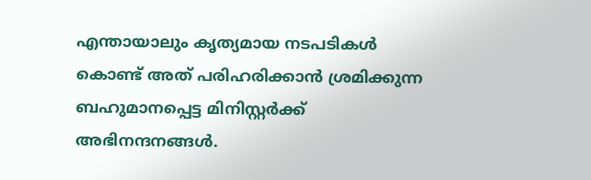എന്തായാലും കൃത്യമായ നടപടികൾ കൊണ്ട് അത് പരിഹരിക്കാൻ ശ്രമിക്കുന്ന ബഹുമാനപ്പെട്ട മിനിസ്റ്റർക്ക് അഭിനന്ദനങ്ങൾ.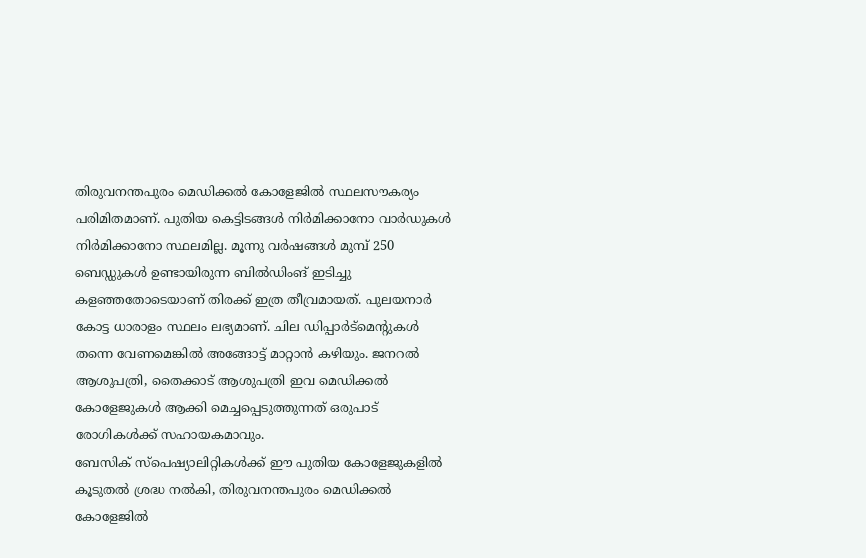തിരുവനന്തപുരം മെഡിക്കൽ കോളേജിൽ സ്ഥലസൗകര്യം പരിമിതമാണ്. പുതിയ കെട്ടിടങ്ങൾ നിർമിക്കാനോ വാർഡുകൾ നിർമിക്കാനോ സ്ഥലമില്ല. മൂന്നു വർഷങ്ങൾ മുമ്പ് 250 ബെഡ്ഡുകൾ ഉണ്ടായിരുന്ന ബിൽഡിംങ് ഇടിച്ചു കളഞ്ഞതോടെയാണ് തിരക്ക് ഇത്ര തീവ്രമായത്. പുലയനാർ കോട്ട ധാരാളം സ്ഥലം ലഭ്യമാണ്. ചില ഡിപ്പാർട്മെന്റുകൾ തന്നെ വേണമെങ്കിൽ അങ്ങോട്ട് മാറ്റാൻ കഴിയും. ജനറൽ ആശുപത്രി, തൈക്കാട് ആശുപത്രി ഇവ മെഡിക്കൽ കോളേജുകൾ ആക്കി മെച്ചപ്പെടുത്തുന്നത് ഒരുപാട് രോഗികൾക്ക് സഹായകമാവും.
ബേസിക് സ്പെഷ്യാലിറ്റികൾക്ക് ഈ പുതിയ കോളേജുകളിൽ കൂടുതൽ ശ്രദ്ധ നൽകി, തിരുവനന്തപുരം മെഡിക്കൽ കോളേജിൽ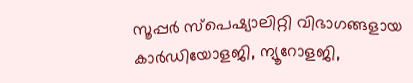സൂപ്പർ സ്പെഷ്യാലിറ്റി വിഭാഗങ്ങളായ കാർഡിയോളജി, ന്യൂറോളജി,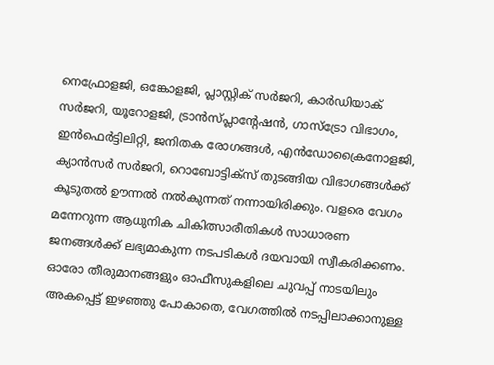നെഫ്രോളജി, ഒങ്കോളജി, പ്ലാസ്റ്റിക് സർജറി, കാർഡിയാക് സർജറി, യൂറോളജി, ട്രാൻസ്പ്ലാന്റേഷൻ, ഗാസ്ട്രോ വിഭാഗം, ഇൻഫെർട്ടിലിറ്റി, ജനിതക രോഗങ്ങൾ, എൻഡോക്രൈനോളജി, ക്യാൻസർ സർജറി, റൊബോട്ടിക്സ് തുടങ്ങിയ വിഭാഗങ്ങൾക്ക് കൂടുതൽ ഊന്നൽ നൽകുന്നത് നന്നായിരിക്കും. വളരെ വേഗം മന്നേറുന്ന ആധുനിക ചികിത്സാരീതികൾ സാധാരണ ജനങ്ങൾക്ക് ലഭ്യമാകുന്ന നടപടികൾ ദയവായി സ്വീകരിക്കണം. ഓരോ തീരുമാനങ്ങളും ഓഫീസുകളിലെ ചുവപ്പ് നാടയിലും അകപ്പെട്ട് ഇഴഞ്ഞു പോകാതെ, വേഗത്തിൽ നടപ്പിലാക്കാനുള്ള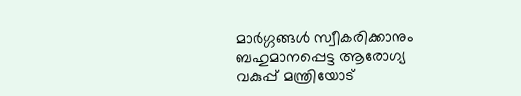മാർഗ്ഗങ്ങൾ സ്വീകരിക്കാനും ബഹുമാനപ്പെട്ട ആരോഗ്യ വകുപ്പ് മന്ത്രിയോട്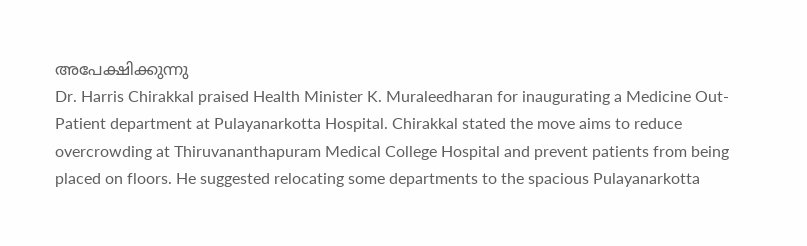അപേക്ഷിക്കുന്നു
Dr. Harris Chirakkal praised Health Minister K. Muraleedharan for inaugurating a Medicine Out-Patient department at Pulayanarkotta Hospital. Chirakkal stated the move aims to reduce overcrowding at Thiruvananthapuram Medical College Hospital and prevent patients from being placed on floors. He suggested relocating some departments to the spacious Pulayanarkotta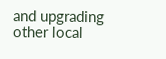and upgrading other local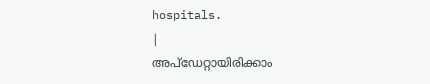hospitals.
|
അപ്ഡേറ്റായിരിക്കാം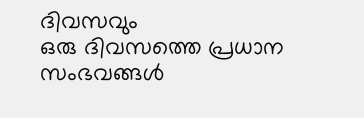ദിവസവും
ഒരു ദിവസത്തെ പ്രധാന സംഭവങ്ങൾ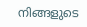നിങ്ങളുടെ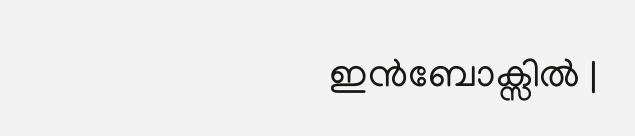ഇൻബോക്സിൽ |